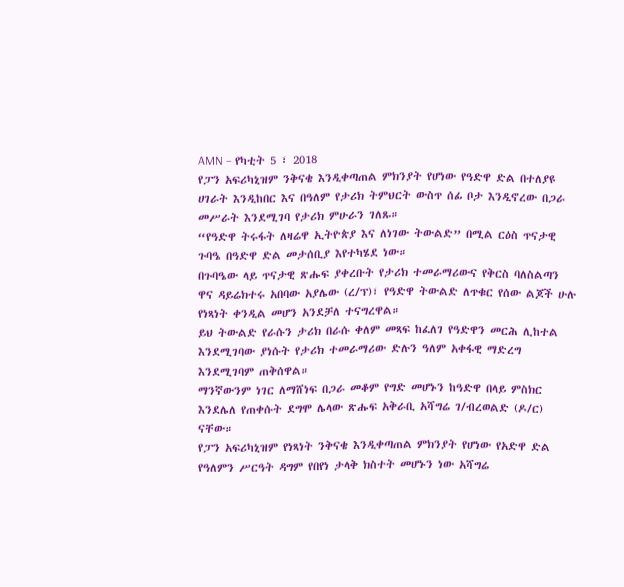AMN – የካቲት 5 ፣ 2018
የፓን አፍሪካኒዝም ንቅናቄ እንዲቀጣጠል ምክንያት የሆነው የዓድዋ ድል በተለያዩ ሀገራት እንዲከበር እና በዓለም የታሪክ ትምህርት ውስጥ ሰፊ ቦታ እንዲኖረው በጋራ መሥራት እንደሚገባ የታሪክ ምሁራን ገለጹ።
“የዓድዋ ትሩፋት ለዛሬዋ ኢትዮጵያ እና ለነገው ትውልድ” በሚል ርዕስ ጥናታዊ ጉባዔ በዓድዋ ድል መታሰቢያ እየተካሄደ ነው።
በጉባዔው ላይ ጥናታዊ ጽሑፍ ያቀረቡት የታሪክ ተመራማሪውና የቅርስ ባለስልጣን ዋና ዳይሬክተሩ አበባው አያሌው (ረ/ፕ)፣ የዓድዋ ትውልድ ለጥቁር የሰው ልጆች ሁሉ የነጻነት ቀንዲል መሆን አንደቻለ ተናግረዋል።
ይህ ትውልድ የራሱን ታሪክ በራሱ ቀለም መጻፍ ከፈለገ የዓድዋን መርሕ ሊከተል እንደሚገባው ያነሱት የታሪክ ተመራማሪው ድሉን ዓለም አቀፋዊ ማድረግ እንደሚገባም ጠቅሰዋል።
ማንኛውንም ነገር ለማሸነፍ በጋራ መቆም የግድ መሆኑን ከዓድዋ በላይ ምስክር እንደሌለ የጠቀሱት ደግሞ ሌላው ጽሑፍ አቅራቢ አሻግሬ ገ/ብረወልድ (ዶ/ር) ናቸው።
የፓን አፍሪካኒዝም የነጻነት ንቅናቄ እንዲቀጣጠል ምክንያት የሆነው የአድዋ ድል የዓለምን ሥርዓት ዳግም የበየነ ታላቅ ክስተት መሆኑን ነው አሻግሬ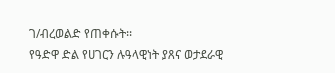ገ/ብረወልድ የጠቀሱት፡፡
የዓድዋ ድል የሀገርን ሉዓላዊነት ያጸና ወታደራዊ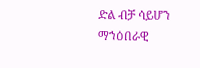ድል ብቻ ሳይሆን ማኀዕበራዊ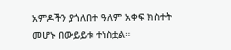አምዶችን ያጎለበተ ዓለም አቀፍ ክስተት መሆኑ በውይይቱ ተነስቷል።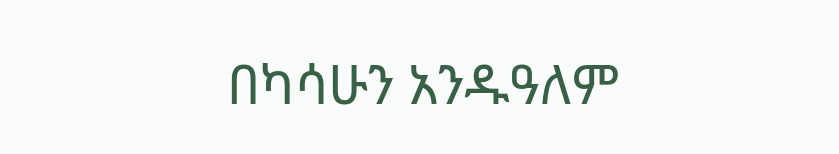በካሳሁን አንዱዓለም